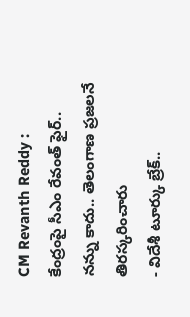CM Revanth Reddy : కేంద్రంపై సీఎం రేవంత్ ఫైర్.. నన్ను కాదు.. తెలంగాణ ప్రజలనే తిరస్కరించారు
- విదేశీ టూర్కు బ్రేక్..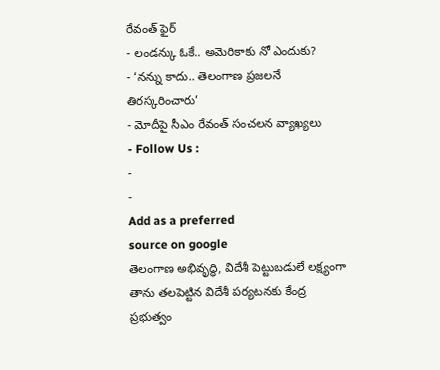రేవంత్ ఫైర్
- లండన్కు ఓకే.. అమెరికాకు నో ఎందుకు?
- ‘నన్ను కాదు.. తెలంగాణ ప్రజలనే తిరస్కరించారు’
- మోదీపై సీఎం రేవంత్ సంచలన వ్యాఖ్యలు
- Follow Us :
-
-
Add as a preferred
source on google
తెలంగాణ అభివృద్ధి, విదేశీ పెట్టుబడులే లక్ష్యంగా తాను తలపెట్టిన విదేశీ పర్యటనకు కేంద్ర ప్రభుత్వం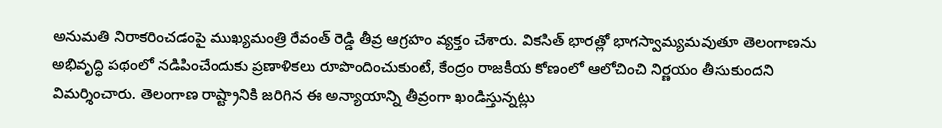అనుమతి నిరాకరించడంపై ముఖ్యమంత్రి రేవంత్ రెడ్డి తీవ్ర ఆగ్రహం వ్యక్తం చేశారు. వికసిత్ భారత్లో భాగస్వామ్యమవుతూ తెలంగాణను అభివృద్ధి పథంలో నడిపించేందుకు ప్రణాళికలు రూపొందించుకుంటే, కేంద్రం రాజకీయ కోణంలో ఆలోచించి నిర్ణయం తీసుకుందని విమర్శించారు. తెలంగాణ రాష్ట్రానికి జరిగిన ఈ అన్యాయాన్ని తీవ్రంగా ఖండిస్తున్నట్లు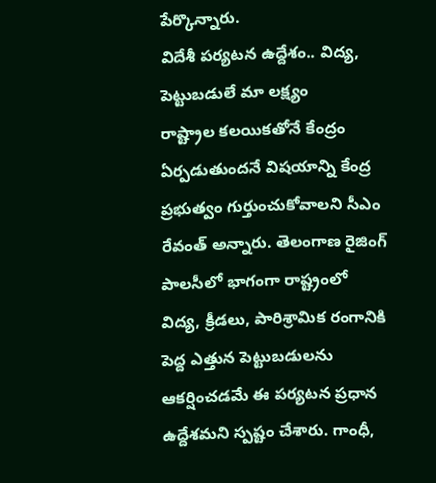పేర్కొన్నారు.
విదేశీ పర్యటన ఉద్దేశం.. విద్య, పెట్టుబడులే మా లక్ష్యం
రాష్ట్రాల కలయికతోనే కేంద్రం ఏర్పడుతుందనే విషయాన్ని కేంద్ర ప్రభుత్వం గుర్తుంచుకోవాలని సీఎం రేవంత్ అన్నారు. తెలంగాణ రైజింగ్ పాలసీలో భాగంగా రాష్ట్రంలో విద్య, క్రీడలు, పారిశ్రామిక రంగానికి పెద్ద ఎత్తున పెట్టుబడులను ఆకర్షించడమే ఈ పర్యటన ప్రధాన ఉద్దేశమని స్పష్టం చేశారు. గాంధీ,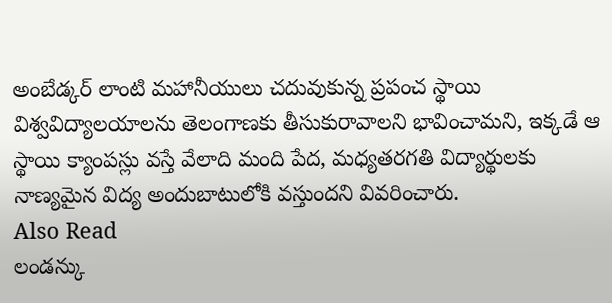అంబేడ్కర్ లాంటి మహానీయులు చదువుకున్న ప్రపంచ స్థాయి విశ్వవిద్యాలయాలను తెలంగాణకు తీసుకురావాలని భావించామని, ఇక్కడే ఆ స్థాయి క్యాంపస్లు వస్తే వేలాది మంది పేద, మధ్యతరగతి విద్యార్థులకు నాణ్యమైన విద్య అందుబాటులోకి వస్తుందని వివరించారు.
Also Read
లండన్కు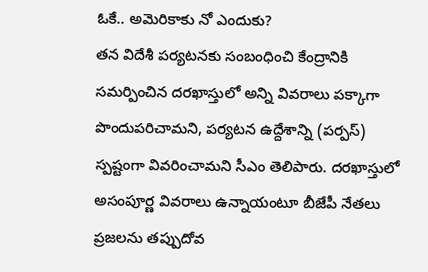ఓకే.. అమెరికాకు నో ఎందుకు?
తన విదేశీ పర్యటనకు సంబంధించి కేంద్రానికి సమర్పించిన దరఖాస్తులో అన్ని వివరాలు పక్కాగా పొందుపరిచామని, పర్యటన ఉద్దేశాన్ని (పర్పస్) స్పష్టంగా వివరించామని సీఎం తెలిపారు. దరఖాస్తులో అసంపూర్ణ వివరాలు ఉన్నాయంటూ బీజేపీ నేతలు ప్రజలను తప్పుదోవ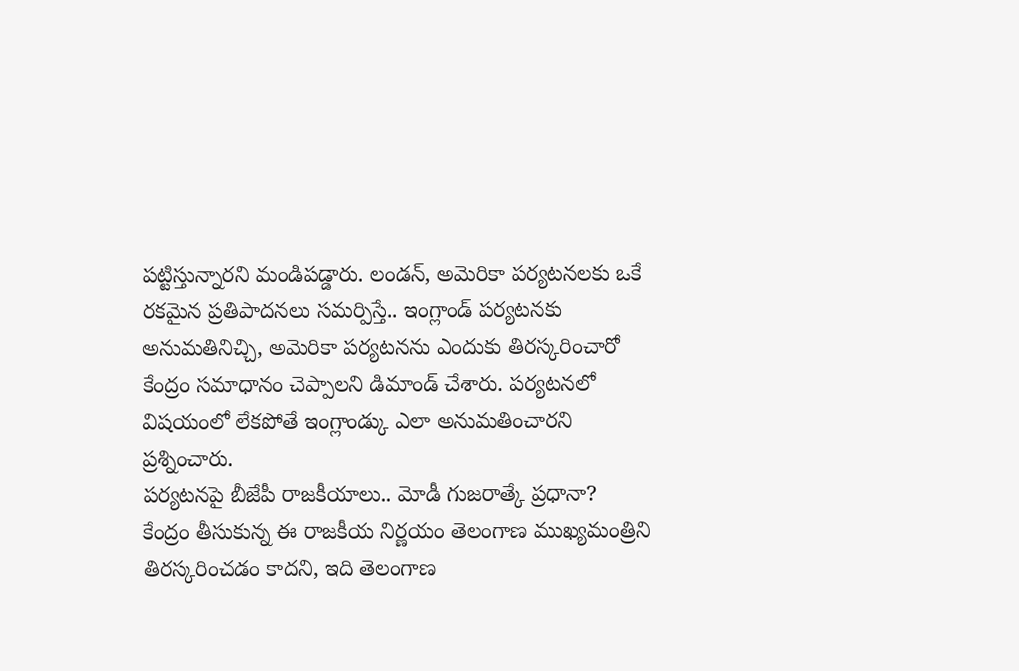పట్టిస్తున్నారని మండిపడ్డారు. లండన్, అమెరికా పర్యటనలకు ఒకే రకమైన ప్రతిపాదనలు సమర్పిస్తే.. ఇంగ్లాండ్ పర్యటనకు అనుమతినిచ్చి, అమెరికా పర్యటనను ఎందుకు తిరస్కరించారో కేంద్రం సమాధానం చెప్పాలని డిమాండ్ చేశారు. పర్యటనలో విషయంలో లేకపోతే ఇంగ్లాండ్కు ఎలా అనుమతించారని ప్రశ్నించారు.
పర్యటనపై బీజేపీ రాజకీయాలు.. మోడీ గుజరాత్కే ప్రధానా?
కేంద్రం తీసుకున్న ఈ రాజకీయ నిర్ణయం తెలంగాణ ముఖ్యమంత్రిని తిరస్కరించడం కాదని, ఇది తెలంగాణ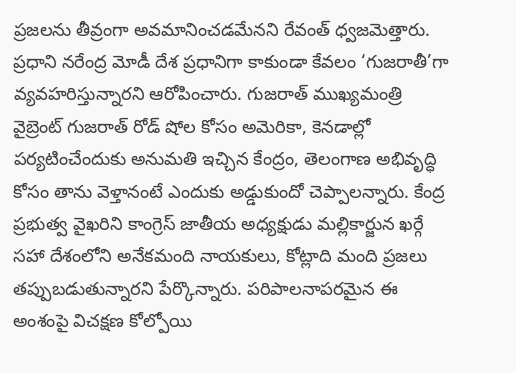ప్రజలను తీవ్రంగా అవమానించడమేనని రేవంత్ ధ్వజమెత్తారు. ప్రధాని నరేంద్ర మోడీ దేశ ప్రధానిగా కాకుండా కేవలం ‘గుజరాతీ’గా వ్యవహరిస్తున్నారని ఆరోపించారు. గుజరాత్ ముఖ్యమంత్రి వైబ్రెంట్ గుజరాత్ రోడ్ షోల కోసం అమెరికా, కెనడాల్లో పర్యటించేందుకు అనుమతి ఇచ్చిన కేంద్రం, తెలంగాణ అభివృద్ధి కోసం తాను వెళ్తానంటే ఎందుకు అడ్డుకుందో చెప్పాలన్నారు. కేంద్ర ప్రభుత్వ వైఖరిని కాంగ్రెస్ జాతీయ అధ్యక్షుడు మల్లికార్జున ఖర్గే సహా దేశంలోని అనేకమంది నాయకులు, కోట్లాది మంది ప్రజలు తప్పుబడుతున్నారని పేర్కొన్నారు. పరిపాలనాపరమైన ఈ అంశంపై విచక్షణ కోల్పోయి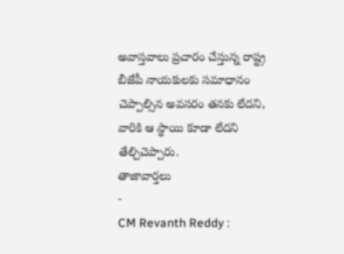అవాస్తవాలు ప్రచారం చేస్తున్న రాష్ట్ర బీజేపీ నాయకులకు సమాధానం చెప్పాల్సిన అవసరం తనకు లేదని, వారికి ఆ స్థాయి కూడా లేదని తేల్చిచెప్పారు.
తాజావార్తలు
-
CM Revanth Reddy :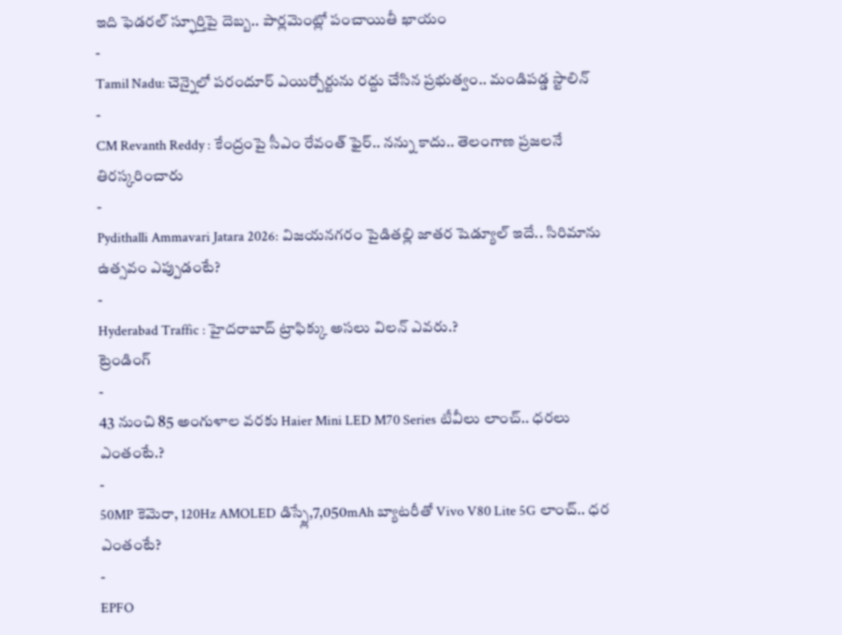ఇది ఫెడరల్ స్ఫూర్తిపై దెబ్బ.. పార్లమెంట్లో పంచాయితీ ఖాయం
-
Tamil Nadu: చెన్నైలో పరందూర్ ఎయిర్పోర్టును రద్దు చేసిన ప్రభుత్వం.. మండిపడ్డ స్టాలిన్
-
CM Revanth Reddy : కేంద్రంపై సీఎం రేవంత్ ఫైర్.. నన్ను కాదు.. తెలంగాణ ప్రజలనే తిరస్కరించారు
-
Pydithalli Ammavari Jatara 2026: విజయనగరం పైడితల్లి జాతర షెడ్యూల్ ఇదే.. సిరిమాను ఉత్సవం ఎప్పుడంటే?
-
Hyderabad Traffic : హైదరాబాద్ ట్రాఫిక్కు అసలు విలన్ ఎవరు.?
ట్రెండింగ్
-
43 నుంచి 85 అంగుళాల వరకు Haier Mini LED M70 Series టీవీలు లాంచ్.. ధరలు ఎంతంటే.?
-
50MP కెమెరా, 120Hz AMOLED డిస్ప్లే,7,050mAh బ్యాటరీతో Vivo V80 Lite 5G లాంచ్.. ధర ఎంతంటే?
-
EPFO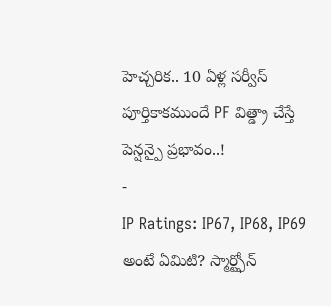హెచ్చరిక.. 10 ఏళ్ల సర్వీస్ పూర్తికాకముందే PF విత్డ్రా చేస్తే పెన్షన్పై ప్రభావం..!
-
IP Ratings: IP67, IP68, IP69 అంటే ఏమిటి? స్మార్ట్ఫోన్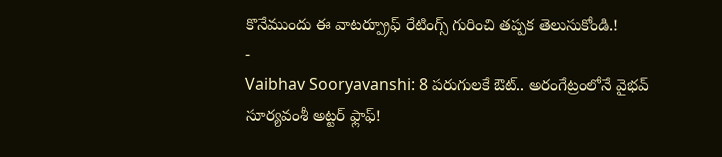కొనేముందు ఈ వాటర్ప్రూఫ్ రేటింగ్స్ గురించి తప్పక తెలుసుకోండి.!
-
Vaibhav Sooryavanshi: 8 పరుగులకే ఔట్.. అరంగేట్రంలోనే వైభవ్ సూర్యవంశీ అట్టర్ ఫ్లాఫ్!